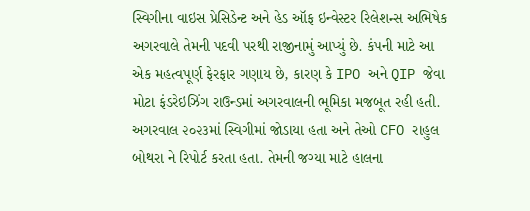સ્વિગીના વાઇસ પ્રેસિડેન્ટ અને હેડ ઑફ ઇન્વેસ્ટર રિલેશન્સ અભિષેક અગરવાલે તેમની પદવી પરથી રાજીનામું આપ્યું છે. કંપની માટે આ એક મહત્વપૂર્ણ ફેરફાર ગણાય છે, કારણ કે IPO અને QIP જેવા મોટા ફંડરેઇઝિંગ રાઉન્ડમાં અગરવાલની ભૂમિકા મજબૂત રહી હતી.
અગરવાલ ૨૦૨૩માં સ્વિગીમાં જોડાયા હતા અને તેઓ CFO રાહુલ બોથરા ને રિપોર્ટ કરતા હતા. તેમની જગ્યા માટે હાલના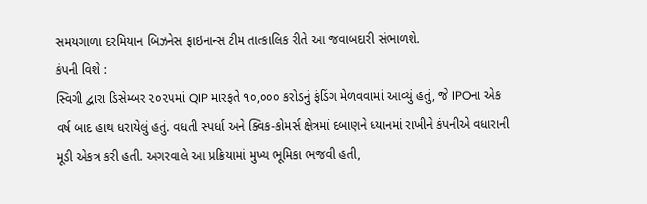સમયગાળા દરમિયાન બિઝનેસ ફાઇનાન્સ ટીમ તાત્કાલિક રીતે આ જવાબદારી સંભાળશે.
કંપની વિશે :
સ્વિગી દ્વારા ડિસેમ્બર ૨૦૨૫માં QIP મારફતે ૧૦,૦૦૦ કરોડનું ફંડિંગ મેળવવામાં આવ્યું હતું, જે IPOના એક વર્ષ બાદ હાથ ધરાયેલું હતું. વધતી સ્પર્ધા અને ક્વિક-કોમર્સ ક્ષેત્રમાં દબાણને ધ્યાનમાં રાખીને કંપનીએ વધારાની મૂડી એકત્ર કરી હતી. અગરવાલે આ પ્રક્રિયામાં મુખ્ય ભૂમિકા ભજવી હતી,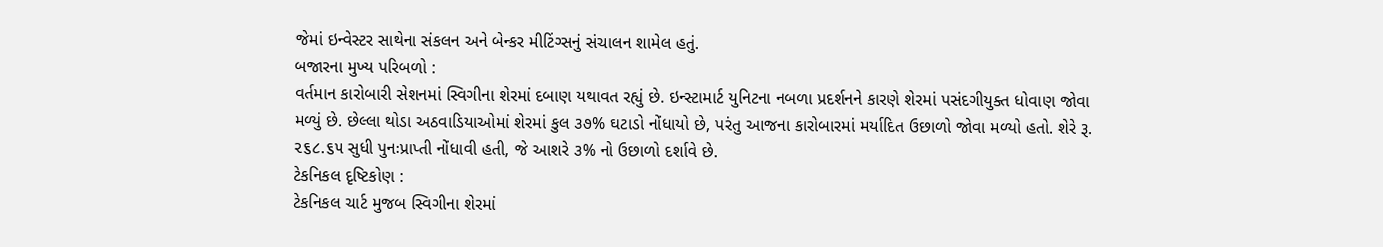જેમાં ઇન્વેસ્ટર સાથેના સંકલન અને બેન્કર મીટિંગ્સનું સંચાલન શામેલ હતું.
બજારના મુખ્ય પરિબળો :
વર્તમાન કારોબારી સેશનમાં સ્વિગીના શેરમાં દબાણ યથાવત રહ્યું છે. ઇન્સ્ટામાર્ટ યુનિટના નબળા પ્રદર્શનને કારણે શેરમાં પસંદગીયુક્ત ધોવાણ જોવા મળ્યું છે. છેલ્લા થોડા અઠવાડિયાઓમાં શેરમાં કુલ ૩૭% ઘટાડો નોંધાયો છે, પરંતુ આજના કારોબારમાં મર્યાદિત ઉછાળો જોવા મળ્યો હતો. શેરે રૂ. ૨૬૮.૬૫ સુધી પુનઃપ્રાપ્તી નોંધાવી હતી, જે આશરે ૩% નો ઉછાળો દર્શાવે છે.
ટેકનિકલ દૃષ્ટિકોણ :
ટેકનિકલ ચાર્ટ મુજબ સ્વિગીના શેરમાં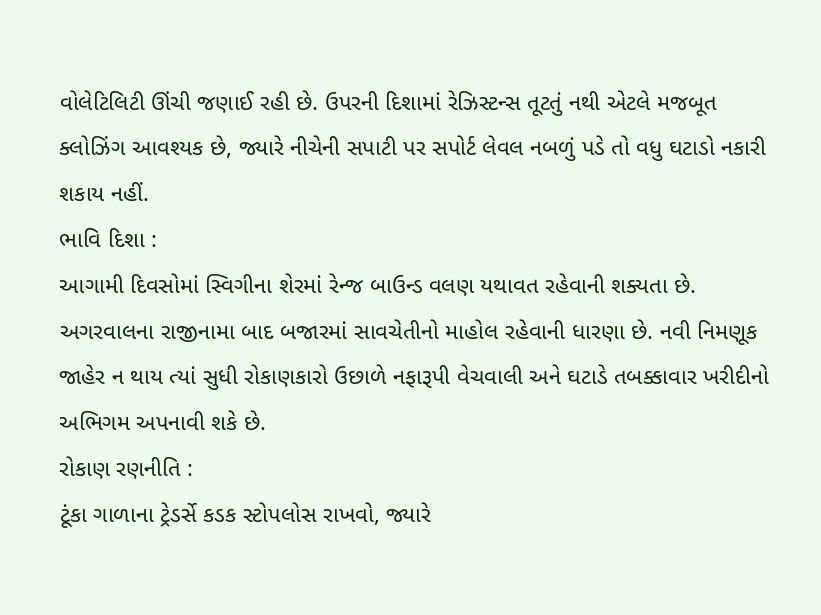વોલેટિલિટી ઊંચી જણાઈ રહી છે. ઉપરની દિશામાં રેઝિસ્ટન્સ તૂટતું નથી એટલે મજબૂત ક્લોઝિંગ આવશ્યક છે, જ્યારે નીચેની સપાટી પર સપોર્ટ લેવલ નબળું પડે તો વધુ ઘટાડો નકારી શકાય નહીં.
ભાવિ દિશા :
આગામી દિવસોમાં સ્વિગીના શેરમાં રેન્જ બાઉન્ડ વલણ યથાવત રહેવાની શક્યતા છે. અગરવાલના રાજીનામા બાદ બજારમાં સાવચેતીનો માહોલ રહેવાની ધારણા છે. નવી નિમણૂક જાહેર ન થાય ત્યાં સુધી રોકાણકારો ઉછાળે નફારૂપી વેચવાલી અને ઘટાડે તબક્કાવાર ખરીદીનો અભિગમ અપનાવી શકે છે.
રોકાણ રણનીતિ :
ટૂંકા ગાળાના ટ્રેડર્સે કડક સ્ટોપલોસ રાખવો, જ્યારે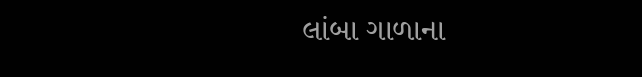લાંબા ગાળાના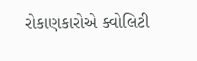રોકાણકારોએ ક્વોલિટી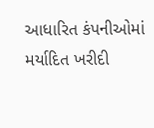આધારિત કંપનીઓમાં મર્યાદિત ખરીદી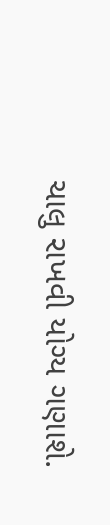ચાલુ રાખવી યોગ્ય ગણાશે.